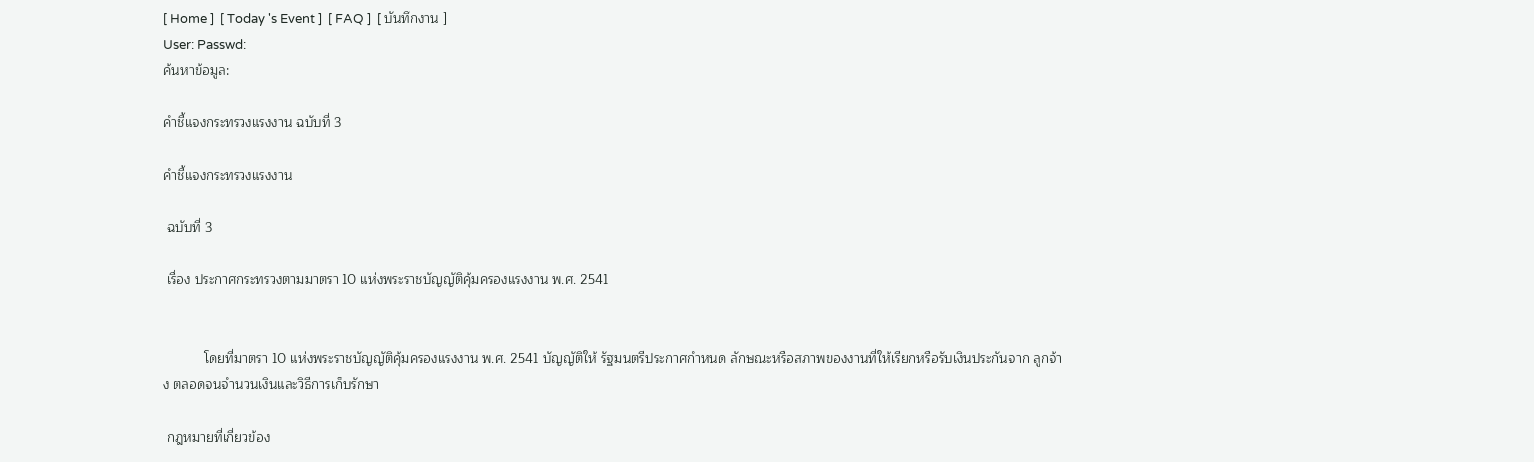[ Home ]  [ Today 's Event ]  [ FAQ ]  [ บันทึกงาน ]
User: Passwd:
ค้นหาข้อมูล:

คำชี้แจงกระทรวงแรงงาน ฉบับที่ 3

คำชี้แจงกระทรวงแรงงาน

 ฉบับที่ 3

 เรื่อง ประกาศกระทรวงตามมาตรา 10 แห่งพระราชบัญญัติคุ้มครองแรงงาน พ.ศ. 2541


           โดยที่มาตรา 10 แห่งพระราชบัญญัติคุ้มครองแรงงาน พ.ศ. 2541 บัญญัติให้ รัฐมนตรีประกาศกำหนด ลักษณะหรือสภาพของงานที่ให้เรียกหรือรับเงินประกันจาก ลูกจ้าง ตลอดจนจำนวนเงินและวิธีการเก็บรักษา

 กฎหมายที่เกี่ยวข้อง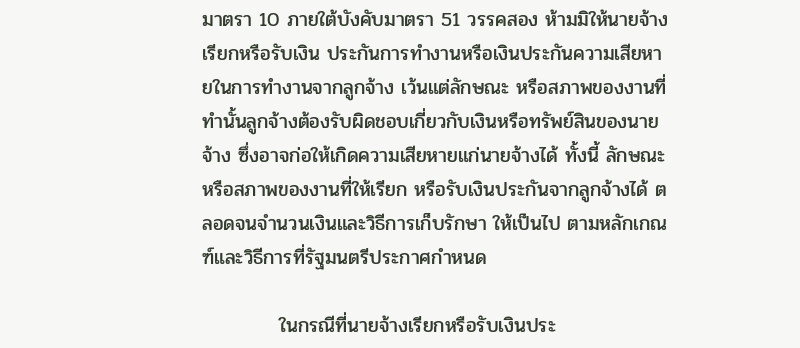มาตรา 10 ภายใต้บังคับมาตรา 51 วรรคสอง ห้ามมิให้นายจ้างเรียกหรือรับเงิน ประกันการทำงานหรือเงินประกันความเสียหายในการทำงานจากลูกจ้าง เว้นแต่ลักษณะ หรือสภาพของงานที่ทำนั้นลูกจ้างต้องรับผิดชอบเกี่ยวกับเงินหรือทรัพย์สินของนายจ้าง ซึ่งอาจก่อให้เกิดความเสียหายแก่นายจ้างได้ ทั้งนี้ ลักษณะหรือสภาพของงานที่ให้เรียก หรือรับเงินประกันจากลูกจ้างได้ ตลอดจนจำนวนเงินและวิธีการเก็บรักษา ให้เป็นไป ตามหลักเกณฑ์และวิธีการที่รัฐมนตรีประกาศกำหนด

           ในกรณีที่นายจ้างเรียกหรือรับเงินประ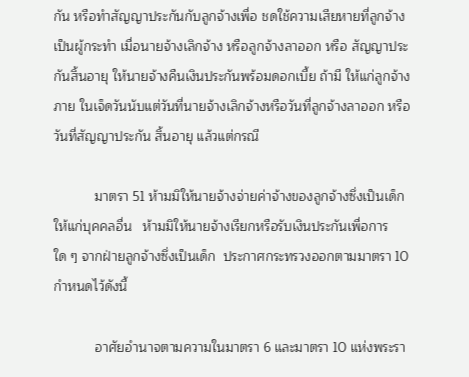กัน หรือทำสัญญาประกันกับลูกจ้างเพื่อ ชดใช้ความเสียหายที่ลูกจ้างเป็นผู้กระทำ เมื่อนายจ้างเลิกจ้าง หรือลูกจ้างลาออก หรือ สัญญาประกันสิ้นอายุ ให้นายจ้างคืนเงินประกันพร้อมดอกเบี้ย ถ้ามี ให้แก่ลูกจ้างภาย ในเจ็ดวันนับแต่วันที่นายจ้างเลิกจ้างหรือวันที่ลูกจ้างลาออก หรือวันที่สัญญาประกัน สิ้นอายุ แล้วแต่กรณี

           มาตรา 51 ห้ามมิให้นายจ้างจ่ายค่าจ้างของลูกจ้างซึ่งเป็นเด็กให้แก่บุคคลอื่น   ห้ามมิให้นายจ้างเรียกหรือรับเงินประกันเพื่อการใด ๆ จากฝ่ายลูกจ้างซึ่งเป็นเด็ก  ประกาศกระทรวงออกตามมาตรา 10 กำหนดไว้ดังนี้

           อาศัยอำนาจตามความในมาตรา 6 และมาตรา 10 แห่งพระรา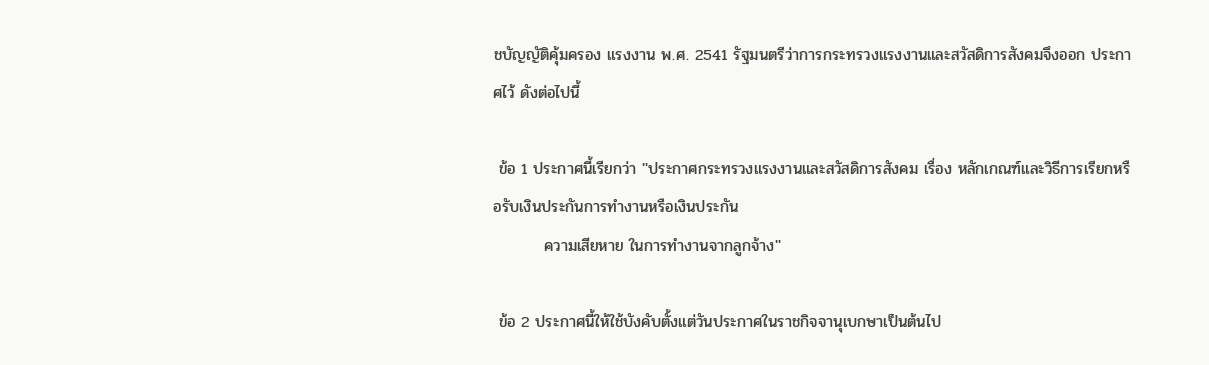ชบัญญัติคุ้มครอง แรงงาน พ.ศ. 2541 รัฐมนตรีว่าการกระทรวงแรงงานและสวัสดิการสังคมจึงออก ประกาศไว้ ดังต่อไปนี้

 ข้อ 1 ประกาศนี้เรียกว่า ''ประกาศกระทรวงแรงงานและสวัสดิการสังคม เรื่อง หลักเกณฑ์และวิธีการเรียกหรือรับเงินประกันการทำงานหรือเงินประกัน
         ความเสียหาย ในการทำงานจากลูกจ้าง''

 ข้อ 2 ประกาศนี้ให้ใช้บังคับตั้งแต่วันประกาศในราชกิจจานุเบกษาเป็นต้นไป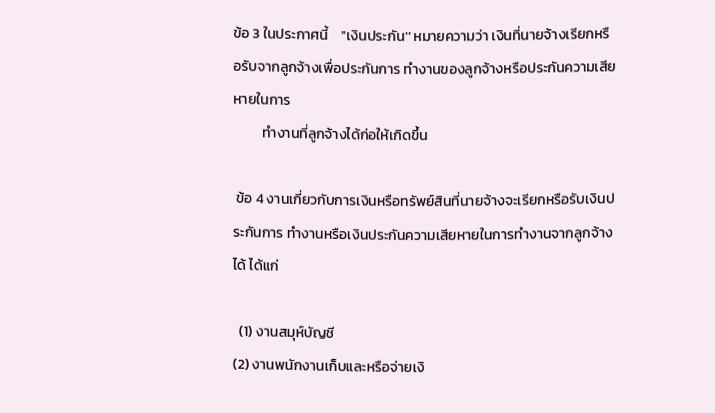ข้อ 3 ในประกาศนี้    ''เงินประกัน'' หมายความว่า เงินที่นายจ้างเรียกหรือรับจากลูกจ้างเพื่อประกันการ ทำงานของลูกจ้างหรือประกันความเสียหายในการ
         ทำงานที่ลูกจ้างได้ก่อให้เกิดขึ้น

 ข้อ 4 งานเกี่ยวกับการเงินหรือทรัพย์สินที่นายจ้างจะเรียกหรือรับเงินประกันการ ทำงานหรือเงินประกันความเสียหายในการทำงานจากลูกจ้างได้ ได้แก่

  (1) งานสมุห์บัญชี
(2) งานพนักงานเก็บและหรือจ่ายเงิ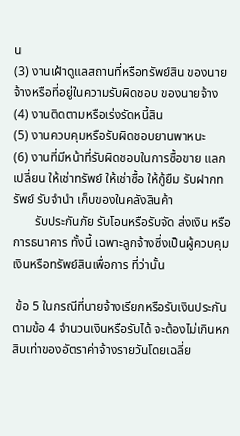น
(3) งานเฝ้าดูแลสถานที่หรือทรัพย์สิน ของนายจ้างหรือที่อยู่ในความรับผิดชอบ ของนายจ้าง
(4) งานติดตามหรือเร่งรัดหนี้สิน
(5) งานควบคุมหรือรับผิดชอบยานพาหนะ
(6) งานที่มีหน้าที่รับผิดชอบในการซื้อขาย แลกเปลี่ยน ให้เช่าทรัพย์ ให้เช่าซื้อ ให้กู้ยืม รับฝากทรัพย์ รับจำนำ เก็บของในคลังสินค้า
       รับประกันภัย รับโอนหรือรับจัด ส่งเงิน หรือการธนาคาร ทั้งนี้ เฉพาะลูกจ้างซึ่งเป็นผู้ควบคุมเงินหรือทรัพย์สินเพื่อการ ที่ว่านั้น

 ข้อ 5 ในกรณีที่นายจ้างเรียกหรือรับเงินประกันตามข้อ 4 จำนวนเงินหรือรับได้ จะต้องไม่เกินหกสิบเท่าของอัตราค่าจ้างรายวันโดยเฉลี่ย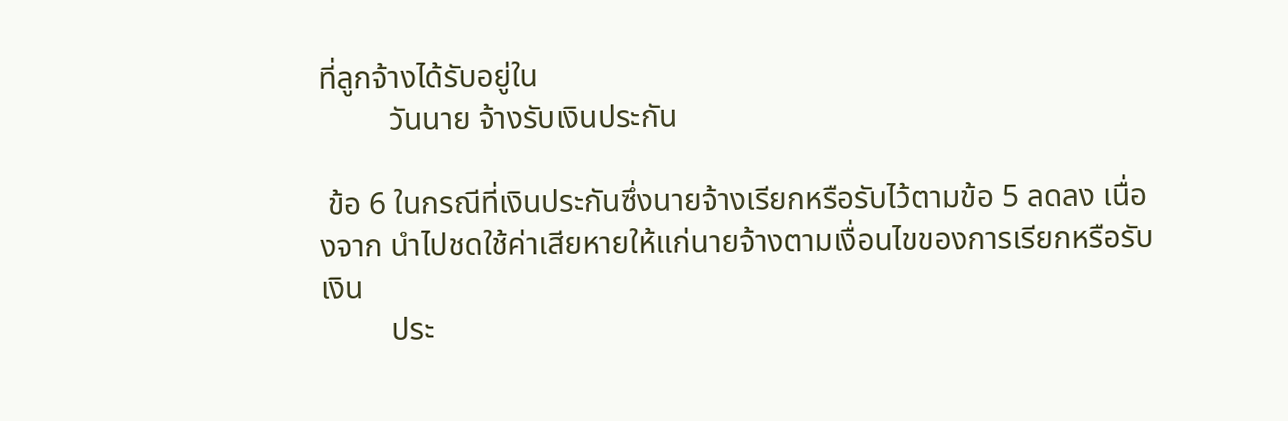ที่ลูกจ้างได้รับอยู่ใน
         วันนาย จ้างรับเงินประกัน

 ข้อ 6 ในกรณีที่เงินประกันซึ่งนายจ้างเรียกหรือรับไว้ตามข้อ 5 ลดลง เนื่องจาก นำไปชดใช้ค่าเสียหายให้แก่นายจ้างตามเงื่อนไขของการเรียกหรือรับเงิน
         ประ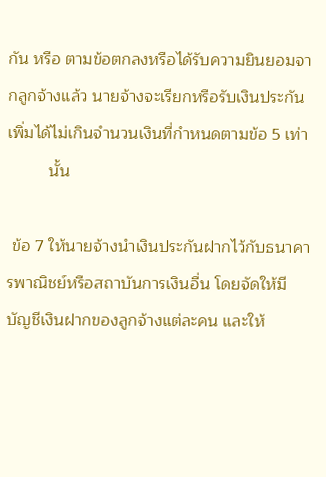กัน หรือ ตามข้อตกลงหรือได้รับความยินยอมจากลูกจ้างแล้ว นายจ้างจะเรียกหรือรับเงินประกัน เพิ่มได้ไม่เกินจำนวนเงินที่กำหนดตามข้อ 5 เท่า
         นั้น

 ข้อ 7 ให้นายจ้างนำเงินประกันฝากไว้กับธนาคารพาณิชย์หรือสถาบันการเงินอื่น โดยจัดให้มีบัญชีเงินฝากของลูกจ้างแต่ละคน และให้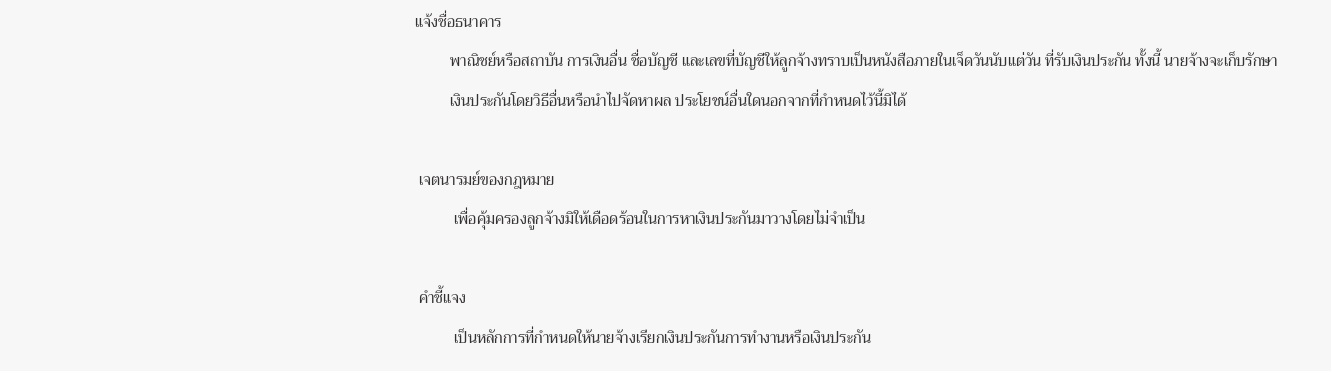แจ้งชื่อธนาคาร
         พาณิชย์หรือสถาบัน การเงินอื่น ชื่อบัญชี และเลขที่บัญชีให้ลูกจ้างทราบเป็นหนังสือภายในเจ็ดวันนับแต่วัน ที่รับเงินประกัน ทั้งนี้ นายจ้างจะเก็บรักษา
         เงินประกันโดยวิธีอื่นหรือนำไปจัดหาผล ประโยชน์อื่นใดนอกจากที่กำหนดไว้นี้มิได้

 เจตนารมย์ของกฎหมาย
          เพื่อคุ้มครองลูกจ้างมิให้เดือดร้อนในการหาเงินประกันมาวางโดยไม่จำเป็น

 คำชี้แจง
          เป็นหลักการที่กำหนดให้นายจ้างเรียกเงินประกันการทำงานหรือเงินประกัน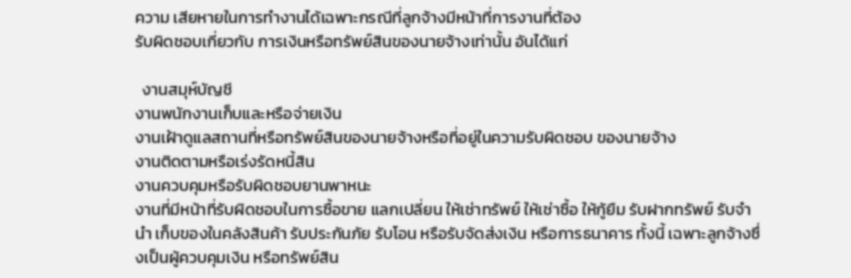ความ เสียหายในการทำงานได้เฉพาะกรณีที่ลูกจ้างมีหน้าที่การงานที่ต้อง
รับผิดชอบเกี่ยวกับ การเงินหรือทรัพย์สินของนายจ้างเท่านั้น อันได้แก่

  งานสมุห์บัญชี
งานพนักงานเก็บและหรือจ่ายเงิน
งานเฝ้าดูแลสถานที่หรือทรัพย์สินของนายจ้างหรือที่อยู่ในความรับผิดชอบ ของนายจ้าง
งานติดตามหรือเร่งรัดหนี้สิน
งานควบคุมหรือรับผิดชอบยานพาหนะ
งานที่มีหน้าที่รับผิดชอบในการซื้อขาย แลกเปลี่ยน ให้เช่าทรัพย์ ให้เช่าซื้อ ให้กู้ยืม รับฝากทรัพย์ รับจำนำ เก็บของในคลังสินค้า รับประกันภัย รับโอน หรือรับจัดส่งเงิน หรือการธนาคาร ทั้งนี้ เฉพาะลูกจ้างซึ่งเป็นผู้ควบคุมเงิน หรือทรัพย์สิน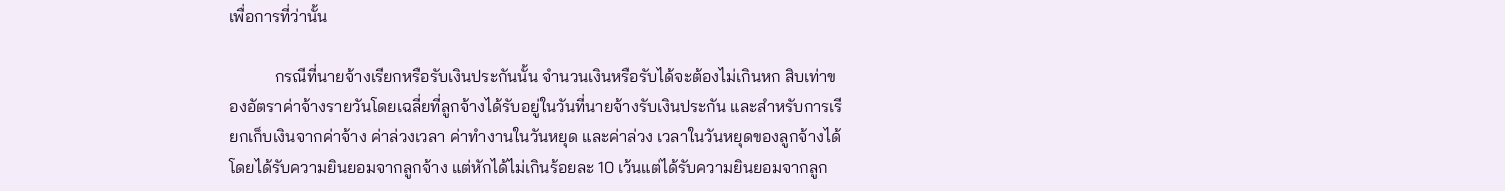เพื่อการที่ว่านั้น

           กรณีที่นายจ้างเรียกหรือรับเงินประกันนั้น จำนวนเงินหรือรับได้จะต้องไม่เกินหก สิบเท่าของอัตราค่าจ้างรายวันโดยเฉลี่ยที่ลูกจ้างได้รับอยู่ในวันที่นายจ้างรับเงินประกัน และสำหรับการเรียกเก็บเงินจากค่าจ้าง ค่าล่วงเวลา ค่าทำงานในวันหยุด และค่าล่วง เวลาในวันหยุดของลูกจ้างได้ โดยได้รับความยินยอมจากลูกจ้าง แต่หักได้ไม่เกินร้อยละ 10 เว้นแต่ได้รับความยินยอมจากลูก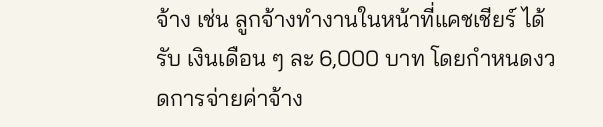จ้าง เช่น ลูกจ้างทำงานในหน้าที่แคชเชียร์ ได้รับ เงินเดือน ๆ ละ 6,000 บาท โดยกำหนดงวดการจ่ายค่าจ้าง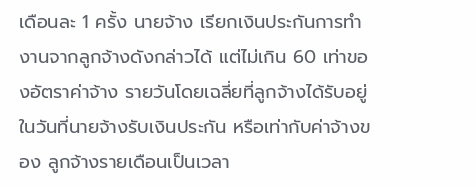เดือนละ 1 ครั้ง นายจ้าง เรียกเงินประกันการทำงานจากลูกจ้างดังกล่าวได้ แต่ไม่เกิน 60 เท่าของอัตราค่าจ้าง รายวันโดยเฉลี่ยที่ลูกจ้างได้รับอยู่ในวันที่นายจ้างรับเงินประกัน หรือเท่ากับค่าจ้างของ ลูกจ้างรายเดือนเป็นเวลา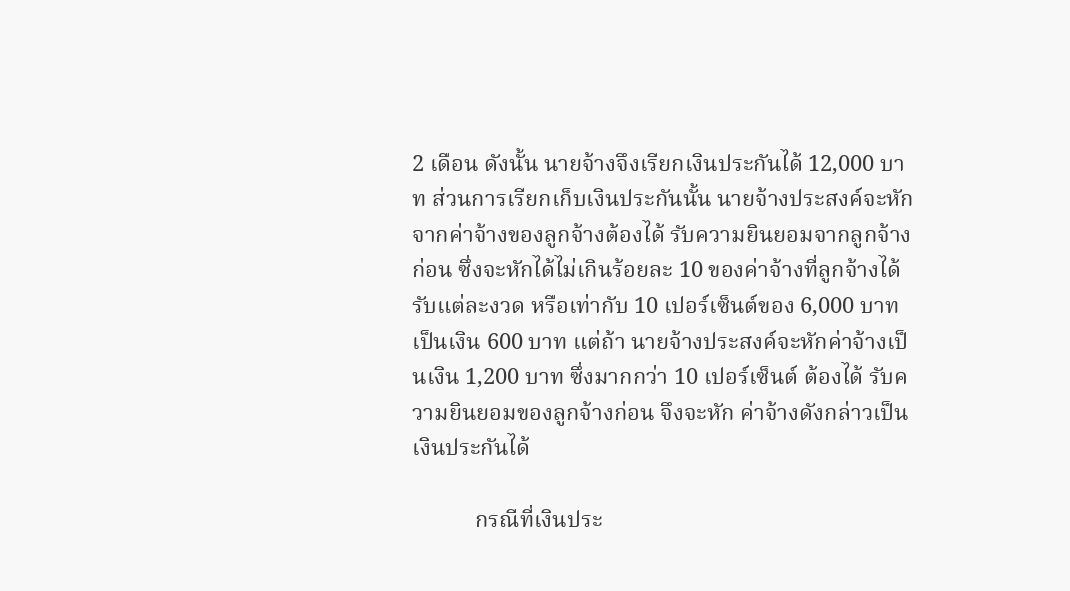2 เดือน ดังนั้น นายจ้างจึงเรียกเงินประกันได้ 12,000 บาท ส่วนการเรียกเก็บเงินประกันนั้น นายจ้างประสงค์จะหักจากค่าจ้างของลูกจ้างต้องได้ รับความยินยอมจากลูกจ้างก่อน ซึ่งจะหักได้ไม่เกินร้อยละ 10 ของค่าจ้างที่ลูกจ้างได้ รับแต่ละงวด หรือเท่ากับ 10 เปอร์เซ็นต์ของ 6,000 บาท เป็นเงิน 600 บาท แต่ถ้า นายจ้างประสงค์จะหักค่าจ้างเป็นเงิน 1,200 บาท ซึ่งมากกว่า 10 เปอร์เซ็นต์ ต้องได้ รับความยินยอมของลูกจ้างก่อน จึงจะหัก ค่าจ้างดังกล่าวเป็นเงินประกันได้

           กรณีที่เงินประ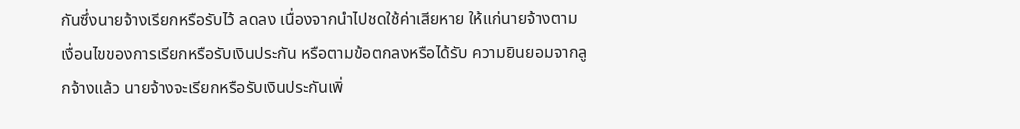กันซึ่งนายจ้างเรียกหรือรับไว้ ลดลง เนื่องจากนำไปชดใช้ค่าเสียหาย ให้แก่นายจ้างตามเงื่อนไขของการเรียกหรือรับเงินประกัน หรือตามข้อตกลงหรือได้รับ ความยินยอมจากลูกจ้างแล้ว นายจ้างจะเรียกหรือรับเงินประกันเพิ่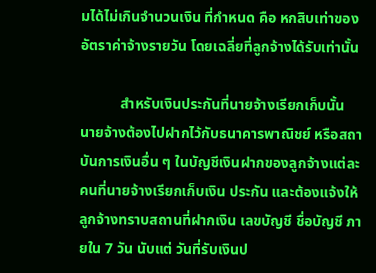มได้ไม่เกินจำนวนเงิน ที่กำหนด คือ หกสิบเท่าของอัตราค่าจ้างรายวัน โดยเฉลี่ยที่ลูกจ้างได้รับเท่านั้น

           สำหรับเงินประกันที่นายจ้างเรียกเก็บนั้น นายจ้างต้องไปฝากไว้กับธนาคารพาณิชย์ หรือสถาบันการเงินอื่น ๆ ในบัญชีเงินฝากของลูกจ้างแต่ละคนที่นายจ้างเรียกเก็บเงิน ประกัน และต้องแจ้งให้ลูกจ้างทราบสถานที่ฝากเงิน เลขบัญชี ชื่อบัญชี ภายใน 7 วัน นับแต่ วันที่รับเงินป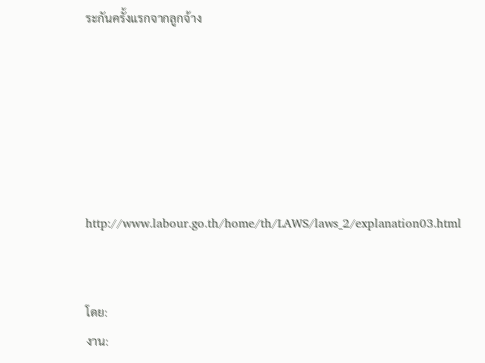ระกันครั้งแรกจากลูกจ้าง






http://www.labour.go.th/home/th/LAWS/laws_2/explanation03.html


โดย:
งาน: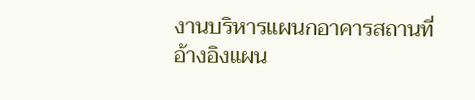งานบริหารแผนกอาคารสถานที่
อ้างอิงแผน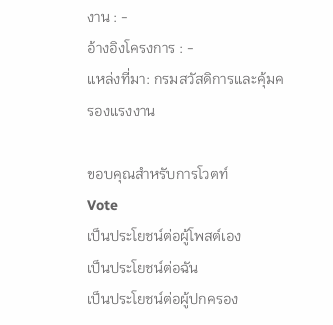งาน : -
อ้างอิงโครงการ : -
แหล่งที่มา: กรมสวัสดิการและคุ้มครองแรงงาน

ขอบคุณสำหรับการโวตท์
Vote
เป็นประโยชน์ต่อผู้โพสต์เอง
เป็นประโยชน์ต่อฉัน
เป็นประโยชน์ต่อผู้ปกครอง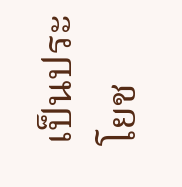เป็นประโยช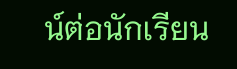น์ต่อนักเรียน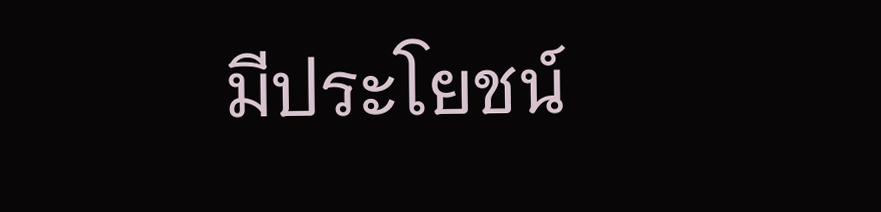มีประโยชน์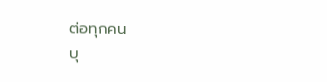ต่อทุกคน
บุ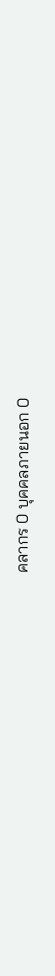คลากร 0 บุคคลภายนอก 0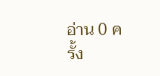อ่าน 0 ครั้ง